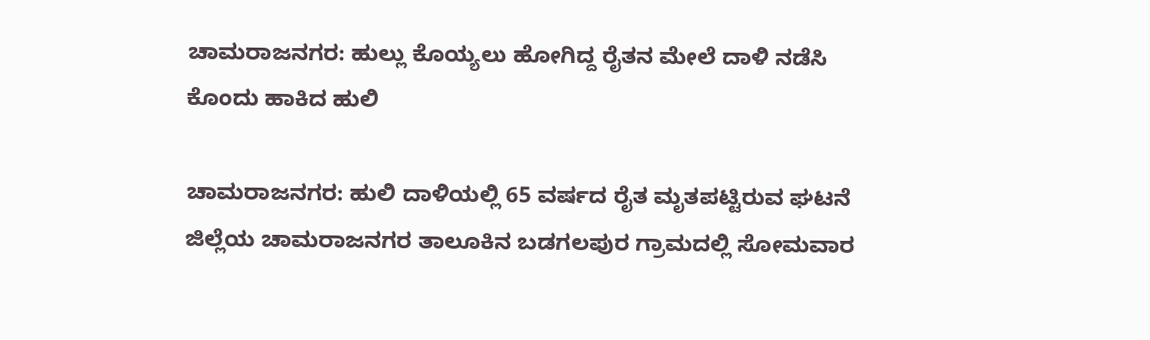ಚಾಮರಾಜನಗರ: ಹುಲ್ಲು ಕೊಯ್ಯಲು ಹೋಗಿದ್ದ ರೈತನ ಮೇಲೆ ದಾಳಿ ನಡೆಸಿ ಕೊಂದು ಹಾಕಿದ ಹುಲಿ

ಚಾಮರಾಜನಗರ: ಹುಲಿ ದಾಳಿಯಲ್ಲಿ 65 ವರ್ಷದ ರೈತ ಮೃತಪಟ್ಟಿರುವ ಘಟನೆ ಜಿಲ್ಲೆಯ ಚಾಮರಾಜನಗರ ತಾಲೂಕಿನ ಬಡಗಲಪುರ ಗ್ರಾಮದಲ್ಲಿ ಸೋಮವಾರ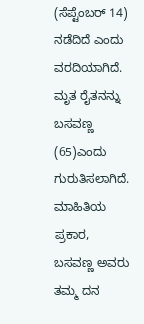(ಸೆಪ್ಟೆಂಬರ್‌ 14) ನಡೆದಿದೆ ಎಂದು ವರದಿಯಾಗಿದೆ. ಮೃತ ರೈತನನ್ನು ಬಸವಣ್ಣ (65)ಎಂದು ಗುರುತಿಸಲಾಗಿದೆ. ಮಾಹಿತಿಯ ಪ್ರಕಾರ, ಬಸವಣ್ಣ ಅವರು ತಮ್ಮ ದನ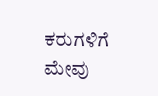ಕರುಗಳಿಗೆ ಮೇವು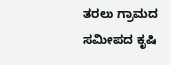ತರಲು ಗ್ರಾಮದ ಸಮೀಪದ ಕೃಷಿ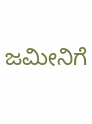ಜಮೀನಿಗೆ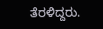ತೆರಳಿದ್ದರು.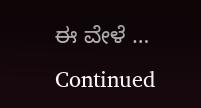ಈ ವೇಳೆ … Continued